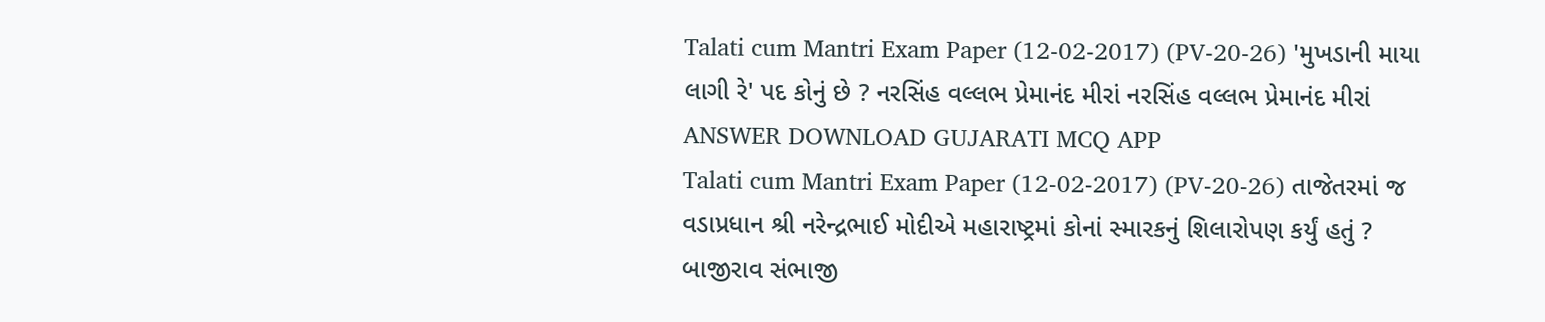Talati cum Mantri Exam Paper (12-02-2017) (PV-20-26) 'મુખડાની માયા લાગી રે' પદ કોનું છે ? નરસિંહ વલ્લભ પ્રેમાનંદ મીરાં નરસિંહ વલ્લભ પ્રેમાનંદ મીરાં ANSWER DOWNLOAD GUJARATI MCQ APP
Talati cum Mantri Exam Paper (12-02-2017) (PV-20-26) તાજેતરમાં જ વડાપ્રધાન શ્રી નરેન્દ્રભાઈ મોદીએ મહારાષ્ટ્રમાં કોનાં સ્મારકનું શિલારોપણ કર્યું હતું ? બાજીરાવ સંભાજી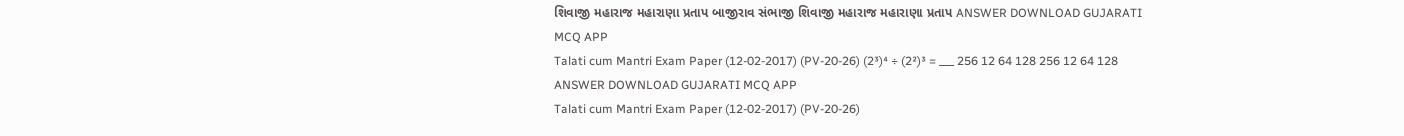શિવાજી મહારાજ મહારાણા પ્રતાપ બાજીરાવ સંભાજી શિવાજી મહારાજ મહારાણા પ્રતાપ ANSWER DOWNLOAD GUJARATI MCQ APP
Talati cum Mantri Exam Paper (12-02-2017) (PV-20-26) (2³)⁴ ÷ (2²)³ = ___ 256 12 64 128 256 12 64 128 ANSWER DOWNLOAD GUJARATI MCQ APP
Talati cum Mantri Exam Paper (12-02-2017) (PV-20-26)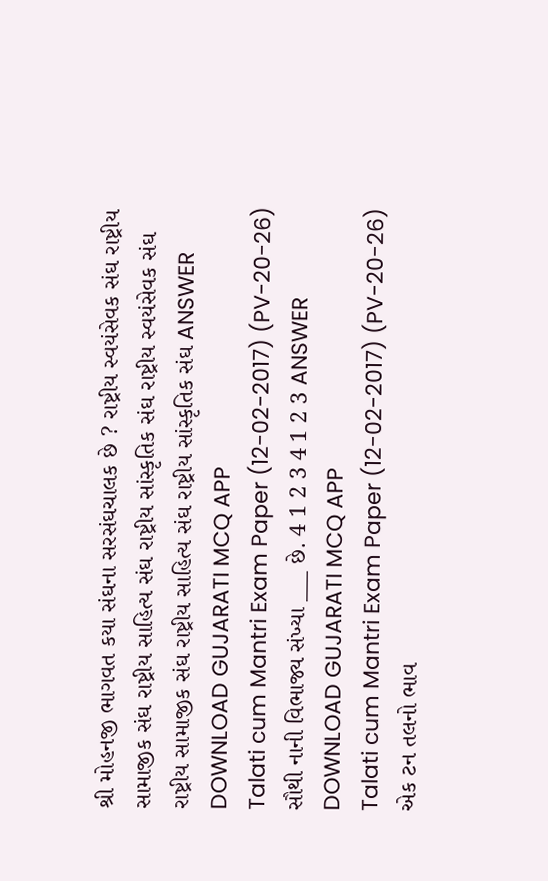શ્રી મોહનજી ભાગવત કયા સંઘના સરસંઘચાલક છે ? રાષ્ટ્રીય સ્વયંસેવક સંઘ રાષ્ટ્રીય સામાજીક સંઘ રાષ્ટ્રીય સાહિત્ય સંઘ રાષ્ટ્રીય સાંસ્કૃતિક સંઘ રાષ્ટ્રીય સ્વયંસેવક સંઘ રાષ્ટ્રીય સામાજીક સંઘ રાષ્ટ્રીય સાહિત્ય સંઘ રાષ્ટ્રીય સાંસ્કૃતિક સંઘ ANSWER DOWNLOAD GUJARATI MCQ APP
Talati cum Mantri Exam Paper (12-02-2017) (PV-20-26) સૌથી નાની વિભાજ્ય સંખ્યા ___ છે. 4 1 2 3 4 1 2 3 ANSWER DOWNLOAD GUJARATI MCQ APP
Talati cum Mantri Exam Paper (12-02-2017) (PV-20-26) એક ટન તલનો ભાવ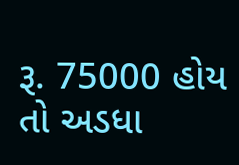રૂ. 75000 હોય તો અડધા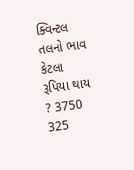ક્વિન્ટલ તલનો ભાવ કેટલા રૂપિયા થાય ? 3750 325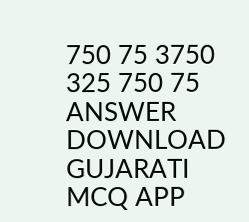750 75 3750 325 750 75 ANSWER DOWNLOAD GUJARATI MCQ APP